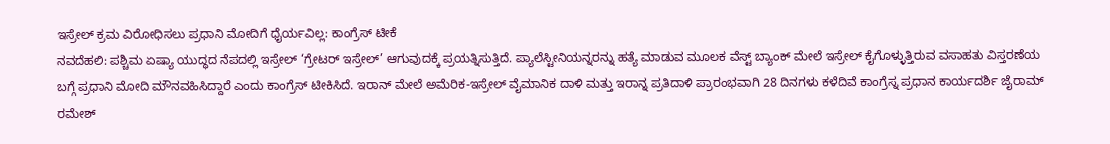ಇಸ್ರೇಲ್ ಕ್ರಮ ವಿರೋಧಿಸಲು ಪ್ರಧಾನಿ ಮೋದಿಗೆ ಧೈರ್ಯವಿಲ್ಲ: ಕಾಂಗ್ರೆಸ್ ಟೀಕೆ
ನವದೆಹಲಿ: ಪಶ್ಚಿಮ ಏಷ್ಯಾ ಯುದ್ಧದ ನೆಪದಲ್ಲಿ ಇಸ್ರೇಲ್ ‘ಗ್ರೇಟರ್ ಇಸ್ರೇಲ್’ ಆಗುವುದಕ್ಕೆ ಪ್ರಯತ್ನಿಸುತ್ತಿದೆ. ಪ್ಯಾಲೆಸ್ಟೀನಿಯನ್ನರನ್ನು ಹತ್ಯೆ ಮಾಡುವ ಮೂಲಕ ವೆಸ್ಟ್ ಬ್ಯಾಂಕ್ ಮೇಲೆ ಇಸ್ರೇಲ್ ಕೈಗೊಳ್ಳುತ್ತಿರುವ ವಸಾಹತು ವಿಸ್ತರಣೆಯ ಬಗ್ಗೆ ಪ್ರಧಾನಿ ಮೋದಿ ಮೌನವಹಿಸಿದ್ದಾರೆ ಎಂದು ಕಾಂಗ್ರೆಸ್ ಟೀಕಿಸಿದೆ. ಇರಾನ್ ಮೇಲೆ ಅಮೆರಿಕ-ಇಸ್ರೇಲ್ ವೈಮಾನಿಕ ದಾಳಿ ಮತ್ತು ಇರಾನ್ನ ಪ್ರತಿದಾಳಿ ಪ್ರಾರಂಭವಾಗಿ 28 ದಿನಗಳು ಕಳೆದಿವೆ ಕಾಂಗ್ರೆಸ್ನ ಪ್ರಧಾನ ಕಾರ್ಯದರ್ಶಿ ಜೈರಾಮ್ ರಮೇಶ್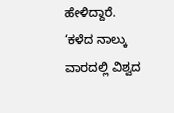ಹೇಳಿದ್ದಾರೆ.
‘ಕಳೆದ ನಾಲ್ಕು ವಾರದಲ್ಲಿ ವಿಶ್ವದ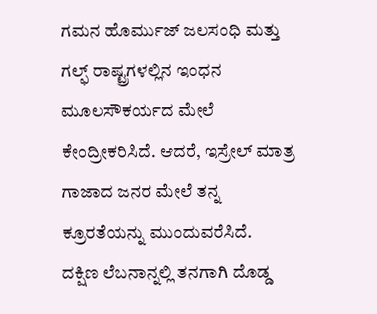ಗಮನ ಹೊರ್ಮುಜ್ ಜಲಸಂಧಿ ಮತ್ತು ಗಲ್ಫ್ ರಾಷ್ಟ್ರಗಳಲ್ಲಿನ ಇಂಧನ ಮೂಲಸೌಕರ್ಯದ ಮೇಲೆ ಕೇಂದ್ರೀಕರಿಸಿದೆ. ಆದರೆ, ಇಸ್ರೇಲ್ ಮಾತ್ರ ಗಾಜಾದ ಜನರ ಮೇಲೆ ತನ್ನ ಕ್ರೂರತೆಯನ್ನು ಮುಂದುವರೆಸಿದೆ.
ದಕ್ಷಿಣ ಲೆಬನಾನ್ನಲ್ಲಿ ತನಗಾಗಿ ದೊಡ್ಡ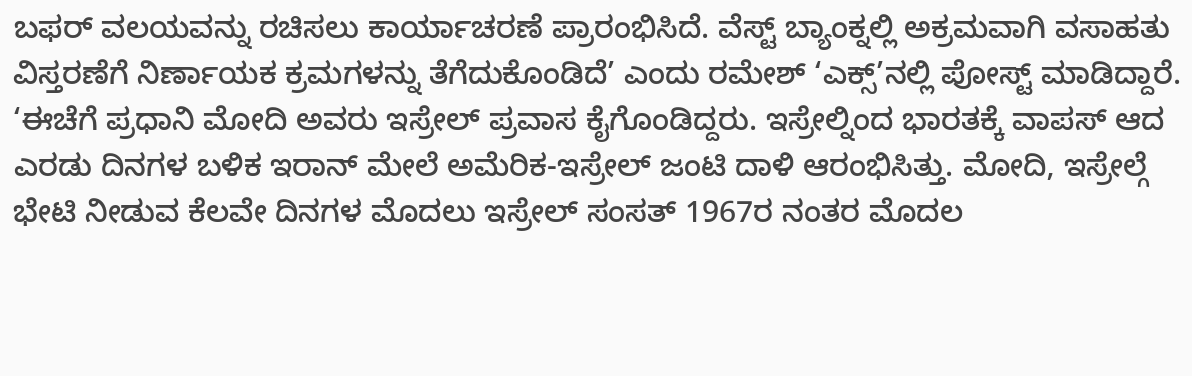ಬಫರ್ ವಲಯವನ್ನು ರಚಿಸಲು ಕಾರ್ಯಾಚರಣೆ ಪ್ರಾರಂಭಿಸಿದೆ. ವೆಸ್ಟ್ ಬ್ಯಾಂಕ್ನಲ್ಲಿ ಅಕ್ರಮವಾಗಿ ವಸಾಹತು ವಿಸ್ತರಣೆಗೆ ನಿರ್ಣಾಯಕ ಕ್ರಮಗಳನ್ನು ತೆಗೆದುಕೊಂಡಿದೆ’ ಎಂದು ರಮೇಶ್ ‘ಎಕ್ಸ್’ನಲ್ಲಿ ಪೋಸ್ಟ್ ಮಾಡಿದ್ದಾರೆ.
‘ಈಚೆಗೆ ಪ್ರಧಾನಿ ಮೋದಿ ಅವರು ಇಸ್ರೇಲ್ ಪ್ರವಾಸ ಕೈಗೊಂಡಿದ್ದರು. ಇಸ್ರೇಲ್ನಿಂದ ಭಾರತಕ್ಕೆ ವಾಪಸ್ ಆದ ಎರಡು ದಿನಗಳ ಬಳಿಕ ಇರಾನ್ ಮೇಲೆ ಅಮೆರಿಕ-ಇಸ್ರೇಲ್ ಜಂಟಿ ದಾಳಿ ಆರಂಭಿಸಿತ್ತು. ಮೋದಿ, ಇಸ್ರೇಲ್ಗೆ ಭೇಟಿ ನೀಡುವ ಕೆಲವೇ ದಿನಗಳ ಮೊದಲು ಇಸ್ರೇಲ್ ಸಂಸತ್ 1967ರ ನಂತರ ಮೊದಲ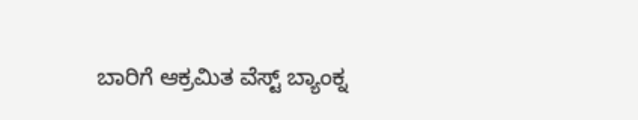ಬಾರಿಗೆ ಆಕ್ರಮಿತ ವೆಸ್ಟ್ ಬ್ಯಾಂಕ್ನ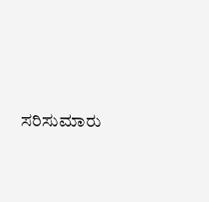ಸರಿಸುಮಾರು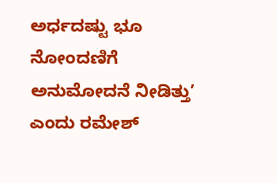ಅರ್ಧದಷ್ಟು ಭೂ ನೋಂದಣಿಗೆ ಅನುಮೋದನೆ ನೀಡಿತ್ತು’ ಎಂದು ರಮೇಶ್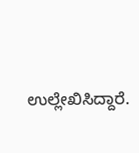ಉಲ್ಲೇಖಿಸಿದ್ದಾರೆ.